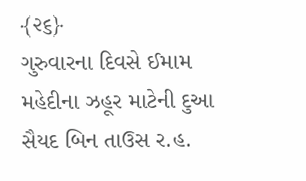﴾૨૬﴿
ગુરુવારના દિવસે ઈમામ મહેદીના ઝહૂર માટેની દુઆ
સૈયદ બિન તાઉસ ર.હ.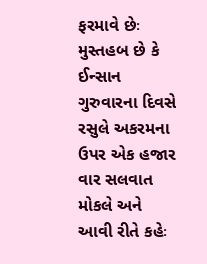ફરમાવે છેઃ મુસ્તહબ છે કે ઈન્સાન ગુરુવારના દિવસે રસુલે અકરમના ઉપર એક હજાર વાર સલવાત મોકલે અને આવી રીતે કહેઃ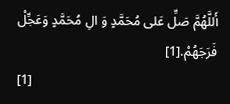أَللَّهُمَّ صَلِّ عَلى مُحَمَّدٍ وَ الِ مُحَمَّدٍ وَعَجِّلْ فَرَجَهُمْ.[1]
[1]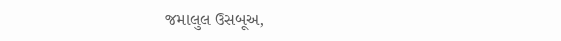જમાલુલ ઉસબૂઅ,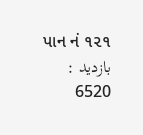પાન નં ૧૨૧
بازدید : 6520